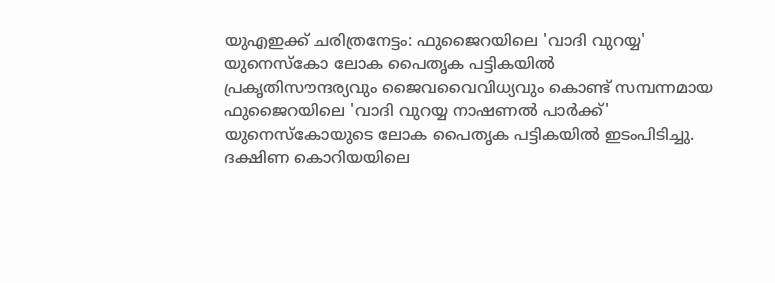യുഎഇക്ക് ചരിത്രനേട്ടം: ഫുജൈറയിലെ 'വാദി വുറയ്യ' യുനെസ്കോ ലോക പൈതൃക പട്ടികയിൽ
പ്രകൃതിസൗന്ദര്യവും ജൈവവൈവിധ്യവും കൊണ്ട് സമ്പന്നമായ ഫുജൈറയിലെ 'വാദി വുറയ്യ നാഷണൽ പാർക്ക്' യുനെസ്കോയുടെ ലോക പൈതൃക പട്ടികയിൽ ഇടംപിടിച്ചു. ദക്ഷിണ കൊറിയയിലെ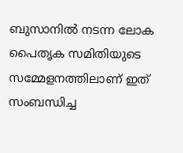ബുസാനിൽ നടന്ന ലോക പൈതൃക സമിതിയുടെ സമ്മേളനത്തിലാണ് ഇത് സംബന്ധിച്ച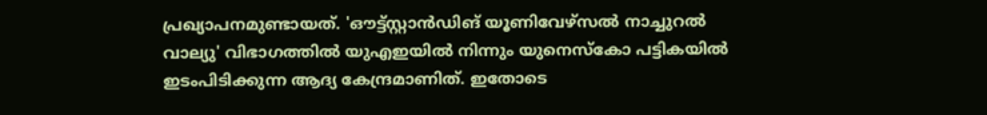പ്രഖ്യാപനമുണ്ടായത്. 'ഔട്ട്സ്റ്റാൻഡിങ് യൂണിവേഴ്സൽ നാച്ചുറൽ വാല്യു' വിഭാഗത്തിൽ യുഎഇയിൽ നിന്നും യുനെസ്കോ പട്ടികയിൽ ഇടംപിടിക്കുന്ന ആദ്യ കേന്ദ്രമാണിത്. ഇതോടെ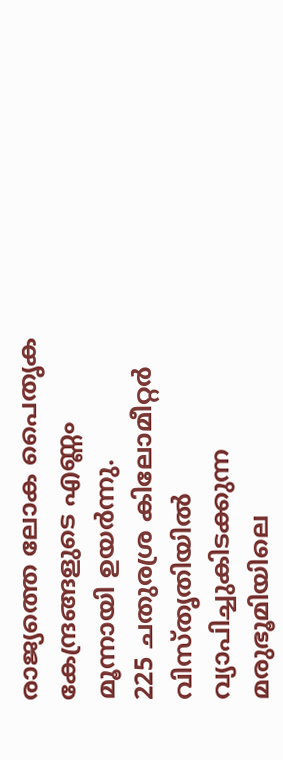രാജ്യത്തെ ലോക പൈതൃക കേന്ദ്രങ്ങളുടെ എണ്ണം മൂന്നായി ഉയർന്നു.
225 ചതുരശ്ര കിലോമീറ്റർ വിസ്തൃതിയിൽ വ്യാപിച്ചുകിടക്കുന്ന മരുഭൂമിയിലെ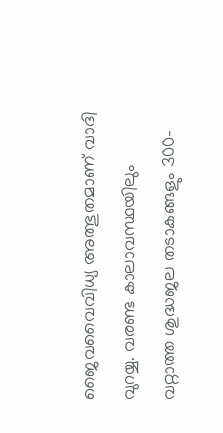ജൈവവൈവിധ്യ അത്ഭുതമാണ് വാദി വുറയ്യ. വരണ്ട കാലാവസ്ഥയിലും വറ്റാത്ത ശുദ്ധജല തടാകങ്ങളും 300-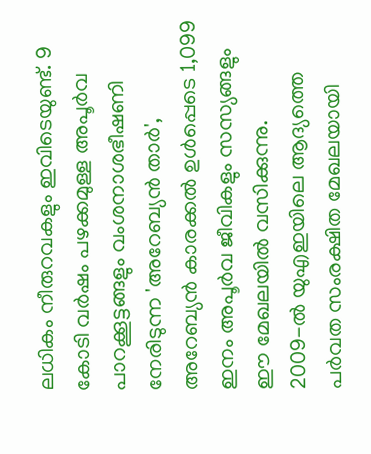ലധികം നീരുറവകളും ഇവിടെയുണ്ട്. 9 കോടി വർഷം പഴക്കമുള്ള അപൂർവ പാറക്കൂട്ടങ്ങളും വംശനാശഭീഷണി നേരിടുന്ന 'അറേബ്യൻ താർ', അറേബ്യൻ കാരക്കൽ ഉൾപ്പെടെ 1,099 ഇനം അപൂർവ ജീവികളും സസ്യങ്ങളും ഈ മേഖലയിൽ വസിക്കുന്നു.
2009-ൽ യുഎഇയിലെ ആദ്യത്തെ പർവത സംരക്ഷിത മേഖലയായി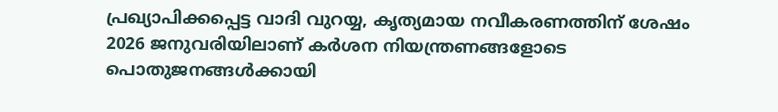പ്രഖ്യാപിക്കപ്പെട്ട വാദി വുറയ്യ, കൃത്യമായ നവീകരണത്തിന് ശേഷം 2026 ജനുവരിയിലാണ് കർശന നിയന്ത്രണങ്ങളോടെ പൊതുജനങ്ങൾക്കായി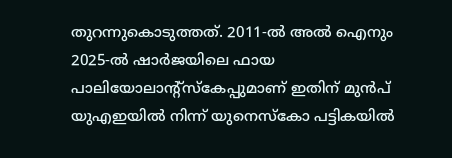തുറന്നുകൊടുത്തത്. 2011-ൽ അൽ ഐനും 2025-ൽ ഷാർജയിലെ ഫായ പാലിയോലാന്റ്സ്കേപ്പുമാണ് ഇതിന് മുൻപ് യുഎഇയിൽ നിന്ന് യുനെസ്കോ പട്ടികയിൽ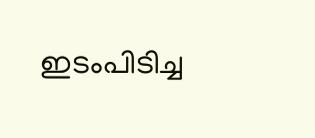ഇടംപിടിച്ച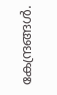കേന്ദ്രങ്ങൾ.